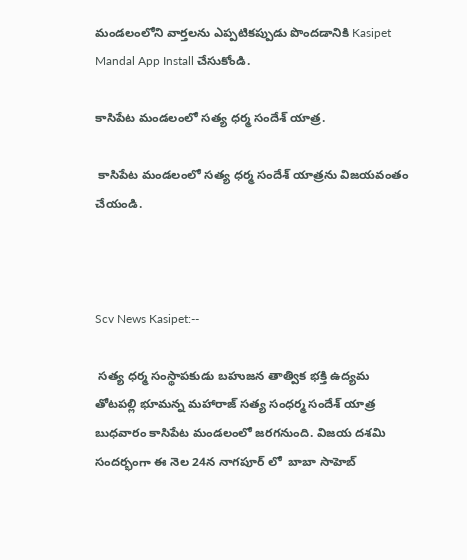మండలంలోని వార్తలను ఎప్పటికప్పుడు పొందడానికి Kasipet Mandal App Install చేసుకోండి.

కాసిపేట మండలంలో సత్య ధర్మ సందేశ్ యాత్ర.

 కాసిపేట మండలంలో సత్య ధర్మ సందేశ్ యాత్రను విజయవంతం చేయండి.



Scv News Kasipet:--

 సత్య ధర్మ సంస్థాపకుడు బహుజన తాత్విక భక్తి ఉద్యమ  తోటపల్లి భూమన్న మహారాజ్ సత్య సంధర్మ సందేశ్ యాత్ర బుధవారం కాసిపేట మండలంలో జరగనుంది. విజయ దశమి సందర్భంగా ఈ నెల 24న నాగపూర్ లో  బాబా సాహెబ్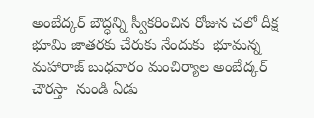అంబేద్కర్ బౌద్ధన్ని స్వీకరించిన రోజున చలో దీక్ష భూమి జాతరకు చేరుకు నేందుకు  భూమన్న మహారాజ్ బుధవారం మంచిర్యాల అంబేద్కర్ చౌరస్తా  నుండి ఏడు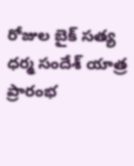రోజుల బైక్ సత్య ధర్మ సందేశ్ యాత్ర ప్రారంభ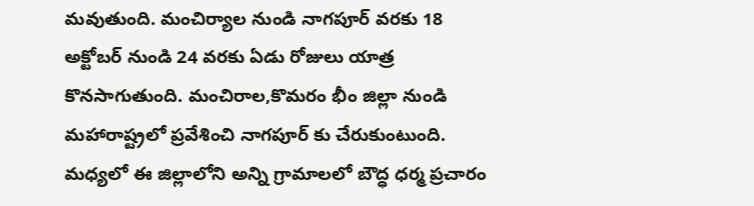మవుతుంది. మంచిర్యాల నుండి నాగపూర్ వరకు 18 అక్టోబర్ నుండి 24 వరకు ఏడు రోజులు యాత్ర కొనసాగుతుంది. మంచిరాల,కొమరం భీం జిల్లా నుండి మహారాష్ట్రలో ప్రవేశించి నాగపూర్ కు చేరుకుంటుంది. మధ్యలో ఈ జిల్లాలోని అన్ని గ్రామాలలో బౌద్ధ ధర్మ ప్రచారం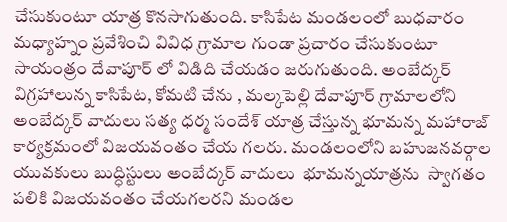చేసుకుంటూ యాత్ర కొనసాగుతుంది. కాసిపేట మండలంలో బుధవారం  మధ్యాహ్నం ప్రవేశించి వివిధ గ్రామాల గుండా ప్రచారం చేసుకుంటూ సాయంత్రం దేవాపూర్ లో విడిది చేయడం జరుగుతుంది. అంబేద్కర్ విగ్రహాలున్న కాసిపేట, కోమటి చేను , మల్కపెల్లి దేవాపూర్ గ్రామాలలోని అంబేద్కర్ వాదులు సత్య ధర్మ సందేశ్ యాత్ర చేస్తున్న భూమన్న మహారాజ్ కార్యక్రమంలో విజయవంతం చేయ గలరు. మండలంలోని బహుజనవర్గాల యువకులు బుద్ధిస్టులు అంబేద్కర్ వాదులు  భూమన్నయాత్రను  స్వాగతం పలికి విజయవంతం చేయగలరని మండల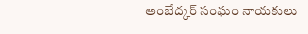అంబేద్కర్ సంఘం నాయకులు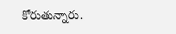కోరుతున్నారు.